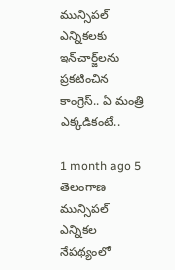మున్సిపల్ ఎన్నికలకు ఇన్‌చార్జ్‌లను ప్రకటించిన కాంగ్రెస్.. ఏ మంత్రి ఎక్కడికంటే..

1 month ago 5
తెలంగాణ మున్సిపల్ ఎన్నికల నేపథ్యంలో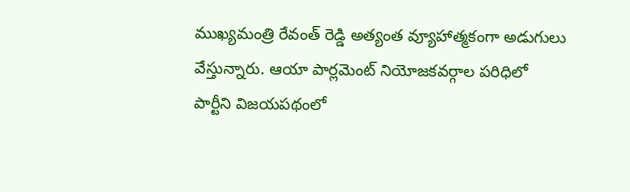ముఖ్యమంత్రి రేవంత్ రెడ్డి అత్యంత వ్యూహాత్మకంగా అడుగులు వేస్తున్నారు. ఆయా పార్లమెంట్ నియోజకవర్గాల పరిధిలో పార్టీని విజయపథంలో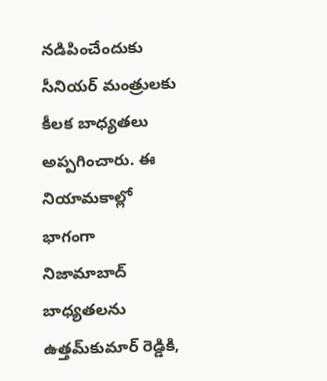నడిపించేందుకు సీనియర్ మంత్రులకు కీలక బాధ్యతలు అప్పగించారు. ఈ నియామకాల్లో భాగంగా నిజామాబాద్ బాధ్యతలను ఉత్తమ్‌కుమార్ రెడ్డికి,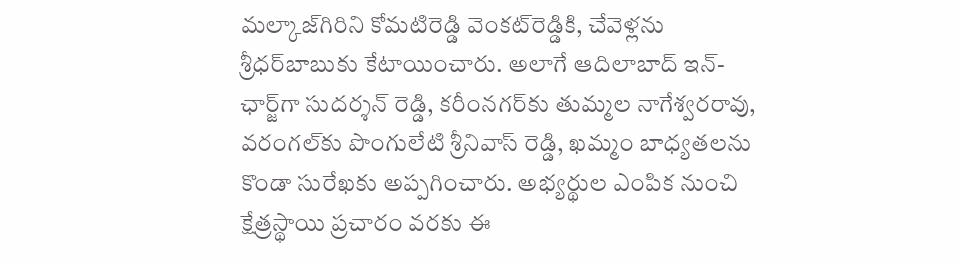మల్కాజ్‌గిరిని కోమటిరెడ్డి వెంకట్‌రెడ్డికి, చేవెళ్లను శ్రీధర్‌బాబుకు కేటాయించారు. అలాగే ఆదిలాబాద్ ఇన్-ఛార్జ్‌గా సుదర్శన్ రెడ్డి, కరీంనగర్‌కు తుమ్మల నాగేశ్వరరావు, వరంగల్‌కు పొంగులేటి శ్రీనివాస్ రెడ్డి, ఖమ్మం బాధ్యతలను కొండా సురేఖకు అప్పగించారు. అభ్యర్థుల ఎంపిక నుంచి క్షేత్రస్థాయి ప్రచారం వరకు ఈ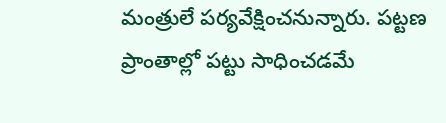మంత్రులే పర్యవేక్షించనున్నారు. పట్టణ ప్రాంతాల్లో పట్టు సాధించడమే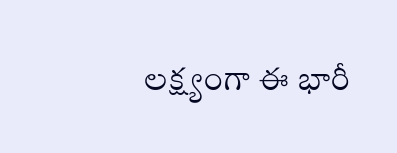లక్ష్యంగా ఈ భారీ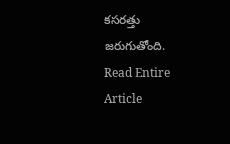కసరత్తు జరుగుతోంది.
Read Entire Article